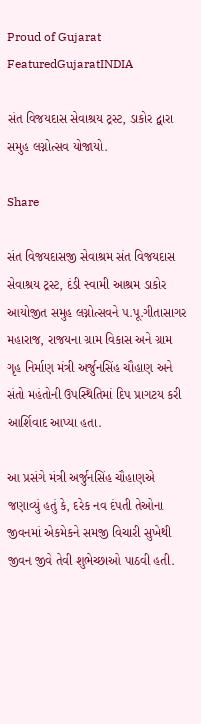Proud of Gujarat
FeaturedGujaratINDIA

સંત વિજયદાસ સેવાશ્રય ટ્રસ્ટ, ડાકોર દ્વારા સમુહ લગ્નોત્સવ યોજાયો.

Share

સંત વિજયદાસજી સેવાશ્રમ સંત વિજયદાસ સેવાશ્રય ટ્રસ્ટ, દંડી સ્વામી આશ્રમ ડાકોર આયોજીત સમુહ લગ્નોત્સવને ૫.પૂ.ગીતાસાગર મહારાજ, રાજયના ગ્રામ વિકાસ અને ગ્રામ ગૃહ નિર્માણ મંત્રી અર્જુનસિંહ ચૌહાણ અને સંતો મહંતોની ઉપસ્થિતિમાં દિપ પ્રાગટય કરી આર્શિવાદ આપ્યા હતા.

આ પ્રસંગે મંત્રી અર્જુનસિંહ ચૌહાણએ જણાવ્યું હતું કે, દરેક નવ દંપતી તેઓના જીવનમાં એકમેકને સમજી વિચારી સુખેથી જીવન જીવે તેવી શુભેચ્છાઓ પાઠવી હતી.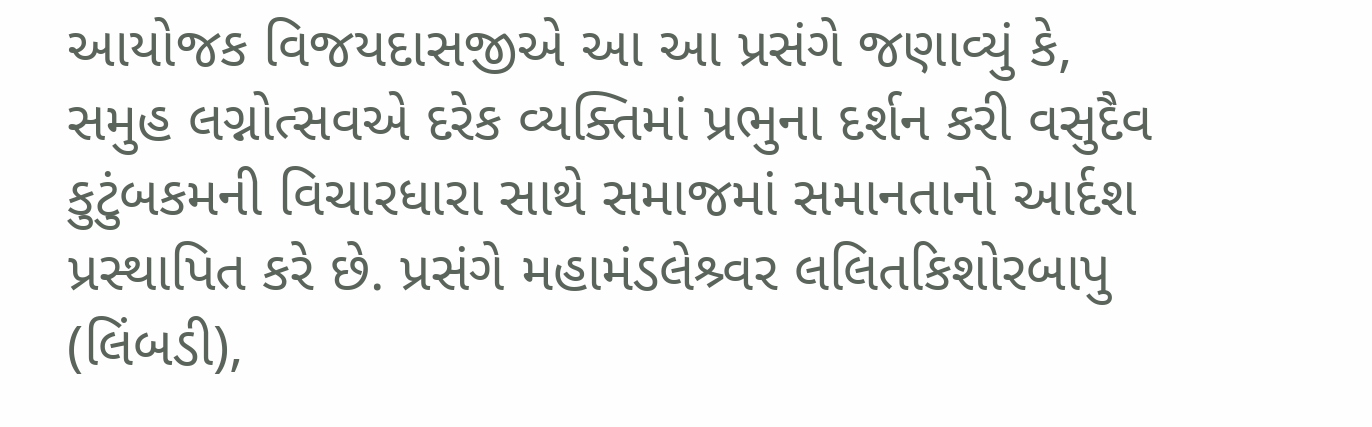આયોજક વિજયદાસજીએ આ આ પ્રસંગે જણાવ્યું કે, સમુહ લગ્નોત્સવએ દરેક વ્યક્તિમાં પ્રભુના દર્શન કરી વસુદૈવ કુટુંબકમની વિચારધારા સાથે સમાજમાં સમાનતાનો આર્દશ પ્રસ્થાપિત કરે છે. પ્રસંગે મહામંડલેશ્ર્વર લલિતકિશોરબાપુ (લિંબડી),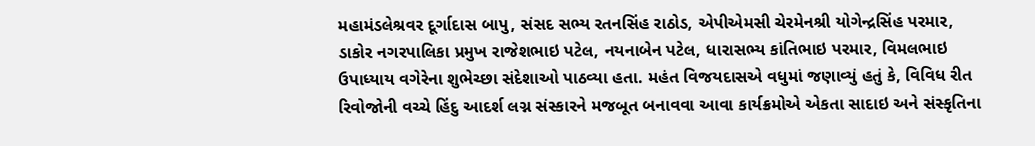મહામંડલેશ્રવર દૂર્ગાદાસ બાપુ, સંસદ સભ્ય રતનસિંહ રાઠોડ, એપીએમસી ચેરમેનશ્રી યોગેન્દ્રસિંહ પરમાર, ડાકોર નગરપાલિકા પ્રમુખ રાજેશભાઇ પટેલ, નયનાબેન પટેલ, ધારાસભ્ય કાંતિભાઇ પરમાર, વિમલભાઇ ઉપાધ્યાય વગેરેના શુભેચ્છા સંદેશાઓ પાઠવ્યા હતા. મહંત વિજયદાસએ વધુમાં જણાવ્યું હતું કે, વિવિધ રીત રિવોજોની વચ્ચે હિંદુ આદર્શ લગ્ન સંસ્કારને મજબૂત બનાવવા આવા કાર્યક્રમોએ એકતા સાદાઇ અને સંસ્કૃતિના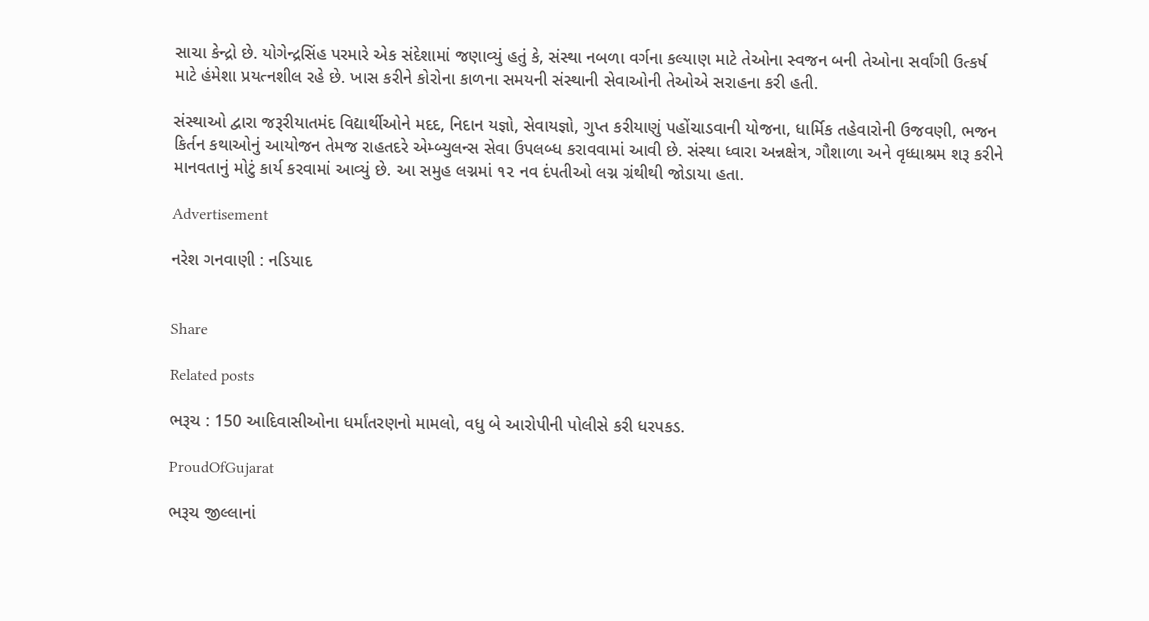સાચા કેન્દ્રો છે. યોગેન્દ્રસિંહ પરમારે એક સંદેશામાં જણાવ્યું હતું કે, સંસ્થા નબળા વર્ગના કલ્યાણ માટે તેઓના સ્વજન બની તેઓના સર્વાંગી ઉત્કર્ષ માટે હંમેશા પ્રયત્નશીલ રહે છે. ખાસ કરીને કોરોના કાળના સમયની સંસ્થાની સેવાઓની તેઓએ સરાહના કરી હતી.

સંસ્થાઓ દ્વારા જરૂરીયાતમંદ વિદ્યાર્થીઓને મદદ, નિદાન યજ્ઞો, સેવાયજ્ઞો, ગુપ્ત કરીયાણું પહોંચાડવાની યોજના, ધાર્મિક તહેવારોની ઉજવણી, ભજન કિર્તન કથાઓનું આયોજન તેમજ રાહતદરે એમ્બ્યુલન્સ સેવા ઉપલબ્ધ કરાવવામાં આવી છે. સંસ્થા ધ્વારા અન્નક્ષેત્ર, ગૌશાળા અને વૃધ્ધાશ્રમ શરૂ કરીને માનવતાનું મોટું કાર્ય કરવામાં આવ્યું છે. આ સમુહ લગ્નમાં ૧૨ નવ દંપતીઓ લગ્ન ગ્રંથીથી જોડાયા હતા.

Advertisement

નરેશ ગનવાણી : નડિયાદ


Share

Related posts

ભરૂચ : 150 આદિવાસીઓના ધર્માંતરણનો મામલો, વધુ બે આરોપીની પોલીસે કરી ધરપકડ.

ProudOfGujarat

ભરૂચ જીલ્લાનાં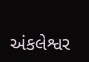અંકલેશ્વર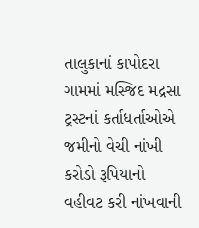તાલુકાનાં કાપોદરા ગામમાં મસ્જિદ મદ્રસા ટ્રસ્ટનાં કર્તાધર્તાઓએ જમીનો વેચી નાંખી કરોડો રૂપિયાનો વહીવટ કરી નાંખવાની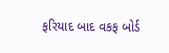ફરિયાદ બાદ વકફ બોર્ડ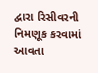દ્વારા રિસીવરની નિમણૂક કરવામાં આવતા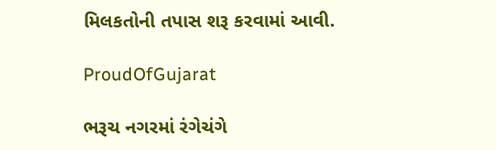મિલકતોની તપાસ શરૂ કરવામાં આવી.

ProudOfGujarat

ભરૂચ નગરમાં રંગેચંગે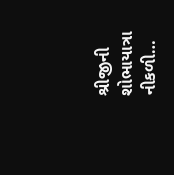શ્રીજીની શોભાયાત્રા નીકળી…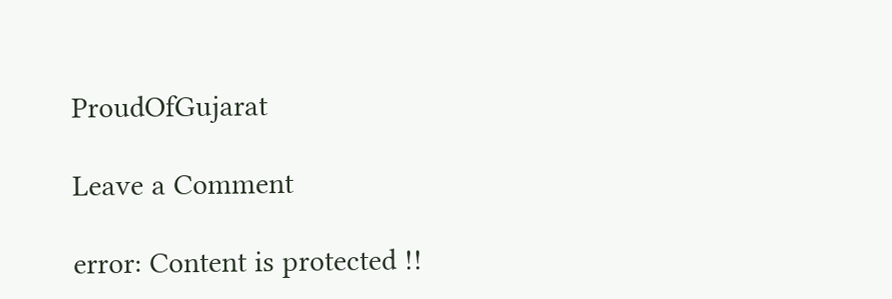ProudOfGujarat

Leave a Comment

error: Content is protected !!